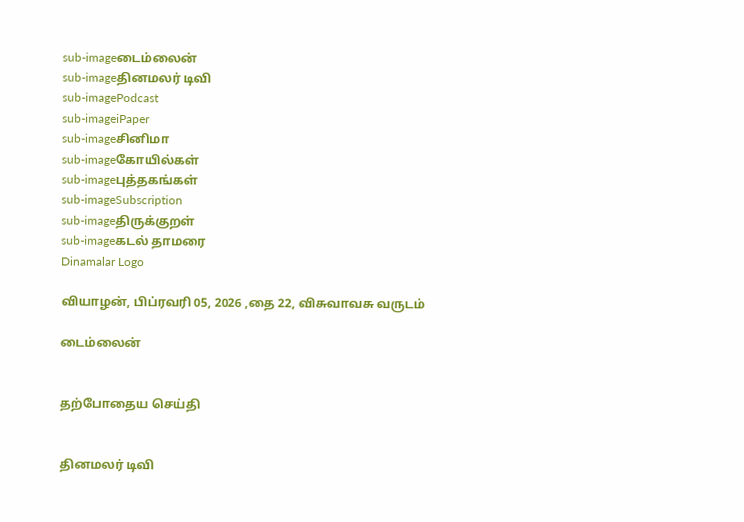sub-imageடைம்லைன்
sub-imageதினமலர் டிவி
sub-imagePodcast
sub-imageiPaper
sub-imageசினிமா
sub-imageகோயில்கள்
sub-imageபுத்தகங்கள்
sub-imageSubscription
sub-imageதிருக்குறள்
sub-imageகடல் தாமரை
Dinamalar Logo

வியாழன், பிப்ரவரி 05, 2026 ,தை 22, விசுவாவசு வருடம்

டைம்லைன்


தற்போதைய செய்தி


தினமலர் டிவி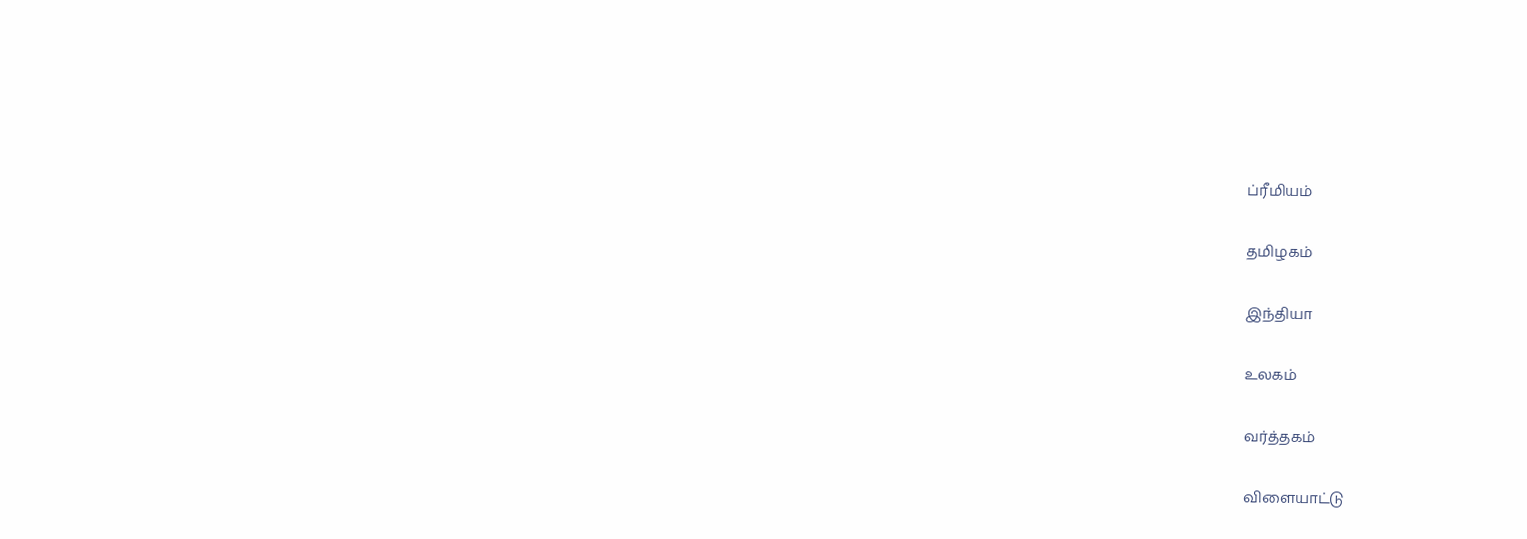ப்ரீமியம்


தமிழகம்


இந்தியா


உலகம்


வர்த்தகம்


விளையாட்டு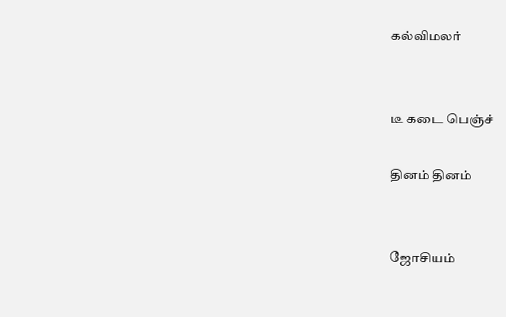கல்விமலர்


டீ கடை பெஞ்ச்

தினம் தினம்


ஜோசியம்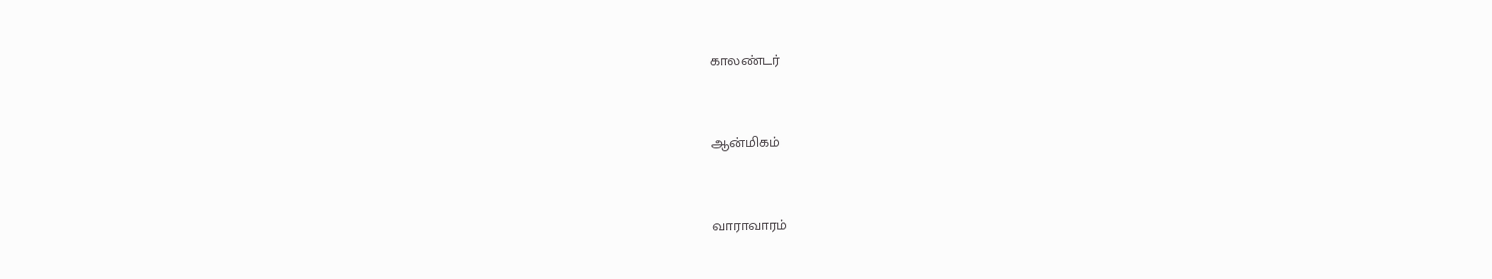காலண்டர்


ஆன்மிகம்


வாராவாரம்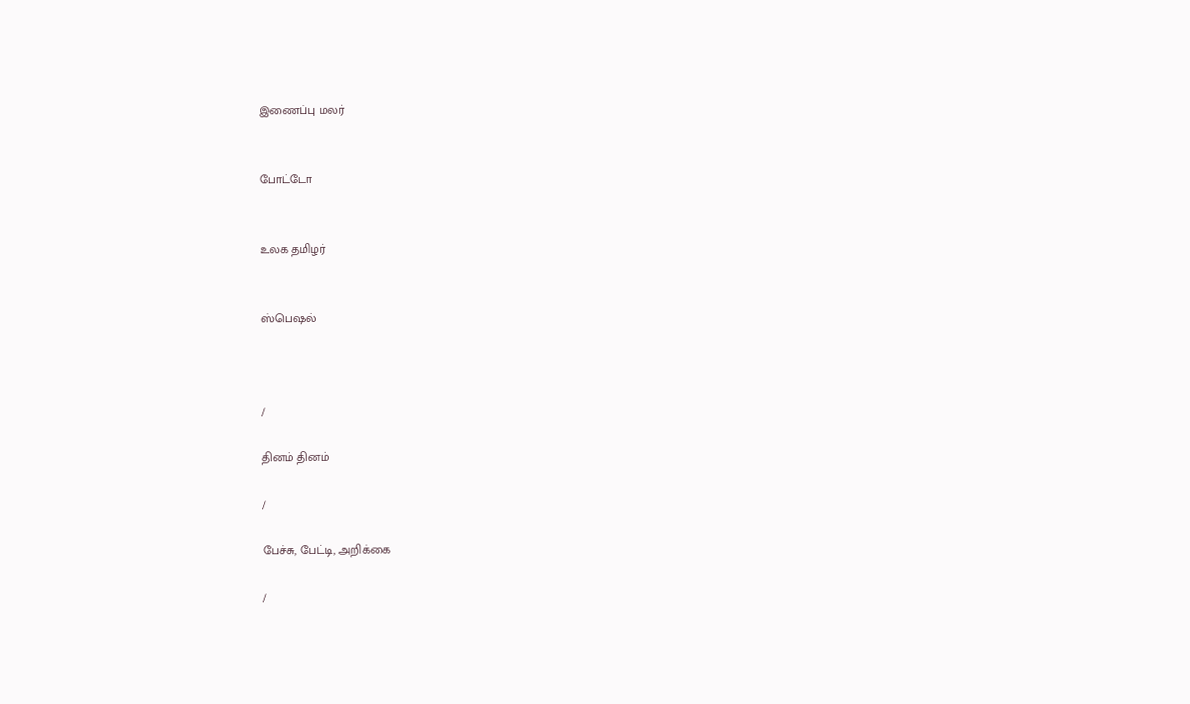இணைப்பு மலர்


போட்டோ


உலக தமிழர்


ஸ்பெஷல்



/

தினம் தினம்

/

பேச்சு, பேட்டி, அறிக்கை

/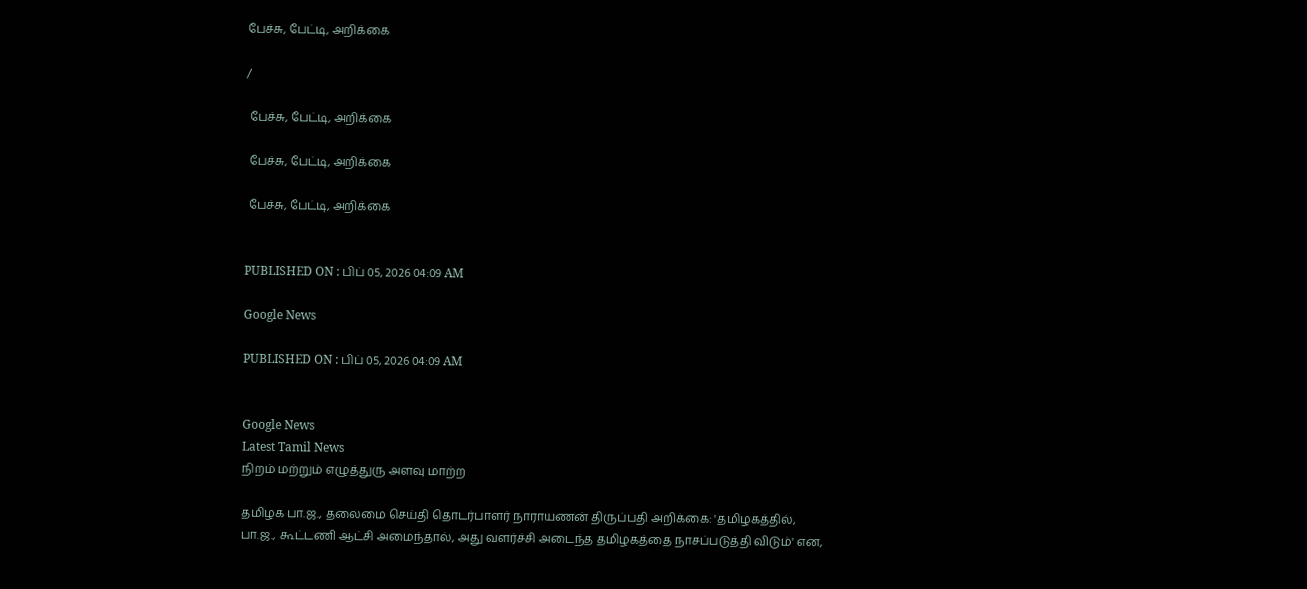பேச்சு, பேட்டி, அறிக்கை

/

 பேச்சு, பேட்டி, அறிக்கை

 பேச்சு, பேட்டி, அறிக்கை

 பேச்சு, பேட்டி, அறிக்கை


PUBLISHED ON : பிப் 05, 2026 04:09 AM

Google News

PUBLISHED ON : பிப் 05, 2026 04:09 AM


Google News
Latest Tamil News
நிறம் மற்றும் எழுத்துரு அளவு மாற்ற

தமிழக பா.ஜ., தலைமை செய்தி தொடர்பாளர் நாராயணன் திருப்பதி அறிக்கை: 'தமிழகத்தில், பா.ஜ., கூட்டணி ஆட்சி அமைந்தால், அது வளர்ச்சி அடைந்த தமிழகத்தை நாசப்படுத்தி விடும்' என,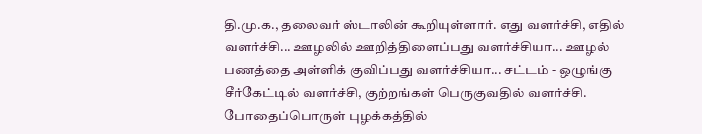தி.மு.க., தலைவர் ஸ்டாலின் கூறியுள்ளார். எது வளர்ச்சி, எதில் வளர்ச்சி... ஊழலில் ஊறித்திளைப்பது வளர்ச்சியா... ஊழல் பணத்தை அள்ளிக் குவிப்பது வளர்ச்சியா... சட்டம் - ஒழுங்கு சீர்கேட்டில் வளர்ச்சி, குற்றங்கள் பெருகுவதில் வளர்ச்சி. போதைப்பொருள் புழக்கத்தில்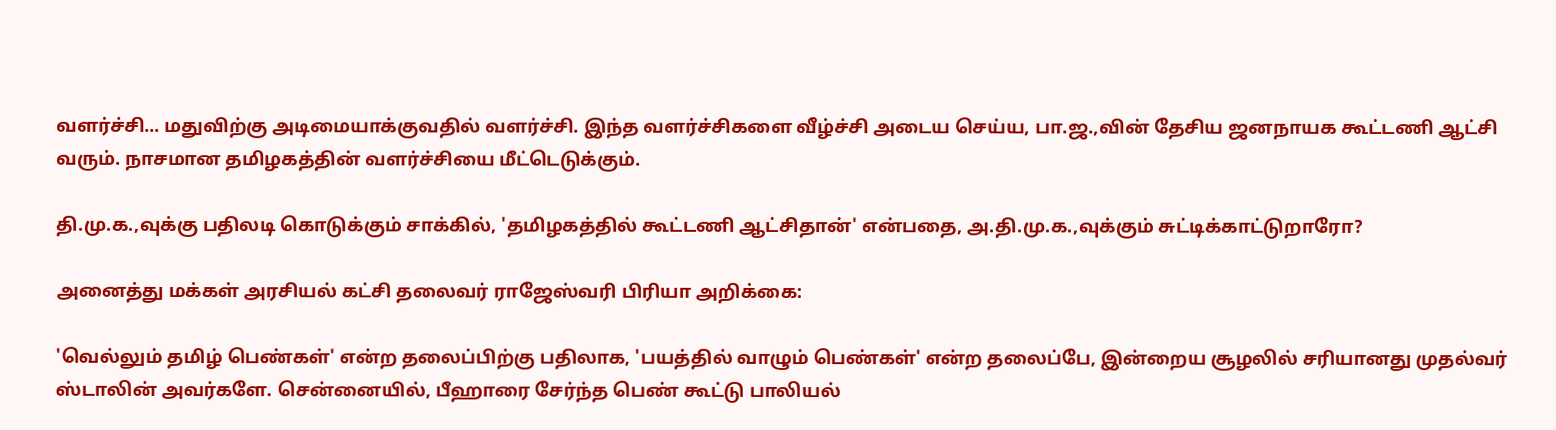வளர்ச்சி... மதுவிற்கு அடிமையாக்குவதில் வளர்ச்சி. இந்த வளர்ச்சிகளை வீழ்ச்சி அடைய செய்ய, பா.ஜ.,வின் தேசிய ஜனநாயக கூட்டணி ஆட்சி வரும். நாசமான தமிழகத்தின் வளர்ச்சியை மீட்டெடுக்கும்.

தி.மு.க.,வுக்கு பதிலடி கொடுக்கும் சாக்கில், 'தமிழகத்தில் கூட்டணி ஆட்சிதான்' என்பதை, அ.தி.மு.க.,வுக்கும் சுட்டிக்காட்டுறாரோ?

அனைத்து மக்கள் அரசியல் கட்சி தலைவர் ராஜேஸ்வரி பிரியா அறிக்கை:

'வெல்லும் தமிழ் பெண்கள்' என்ற தலைப்பிற்கு பதிலாக, 'பயத்தில் வாழும் பெண்கள்' என்ற தலைப்பே, இன்றைய சூழலில் சரியானது முதல்வர் ஸ்டாலின் அவர்களே. சென்னையில், பீஹாரை சேர்ந்த பெண் கூட்டு பாலியல்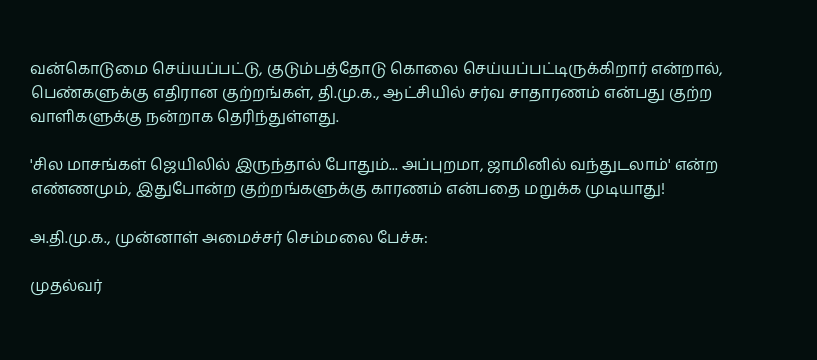வன்கொடுமை செய்யப்பட்டு, குடும்பத்தோடு கொலை செய்யப்பட்டிருக்கிறார் என்றால், பெண்களுக்கு எதிரான குற்றங்கள், தி.மு.க., ஆட்சியில் சர்வ சாதாரணம் என்பது குற்ற வாளிகளுக்கு நன்றாக தெரிந்துள்ளது.

'சில மாசங்கள் ஜெயிலில் இருந்தால் போதும்... அப்புறமா, ஜாமினில் வந்துடலாம்' என்ற எண்ணமும், இதுபோன்ற குற்றங்களுக்கு காரணம் என்பதை மறுக்க முடியாது!

அ.தி.மு.க., முன்னாள் அமைச்சர் செம்மலை பேச்சு:

முதல்வர்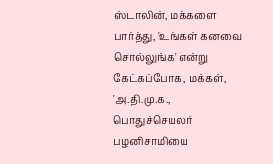ஸ்டாலின், மக்களை பார்த்து, 'உங்கள் கனவை சொல்லுங்க' என்று கேட்கப்போக, மக்கள், 'அ.தி.மு.க., பொதுச்செயலர் பழனிசாமியை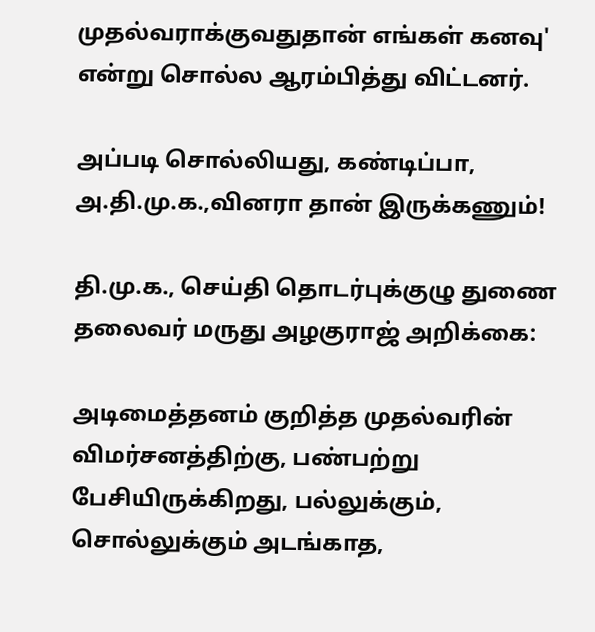முதல்வராக்குவதுதான் எங்கள் கனவு' என்று சொல்ல ஆரம்பித்து விட்டனர்.

அப்படி சொல்லியது, கண்டிப்பா, அ.தி.மு.க.,வினரா தான் இருக்கணும்!

தி.மு.க., செய்தி தொடர்புக்குழு துணை தலைவர் மருது அழகுராஜ் அறிக்கை:

அடிமைத்தனம் குறித்த முதல்வரின் விமர்சனத்திற்கு, பண்பற்று பேசியிருக்கிறது, பல்லுக்கும், சொல்லுக்கும் அடங்காத,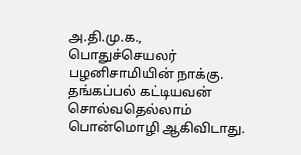அ.தி.மு.க., பொதுச்செயலர் பழனிசாமியின் நாக்கு. தங்கப்பல் கட்டியவன் சொல்வதெல்லாம் பொன்மொழி ஆகிவிடாது.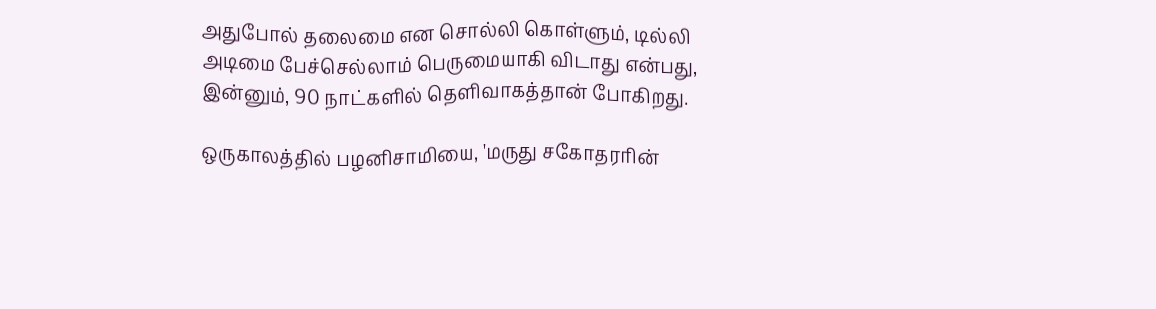அதுபோல் தலைமை என சொல்லி கொள்ளும், டில்லி அடிமை பேச்செல்லாம் பெருமையாகி விடாது என்பது, இன்னும், 90 நாட்களில் தெளிவாகத்தான் போகிறது.

ஒருகாலத்தில் பழனிசாமியை, 'மருது சகோதரரின்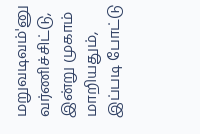மறுவடிவம்'னு வர்ணிச்சிட்டு, இன்று முகாம் மாறியதும், இப்படி போட்டு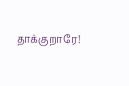தாக்குறாரே!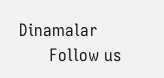Dinamalar
      Follow us